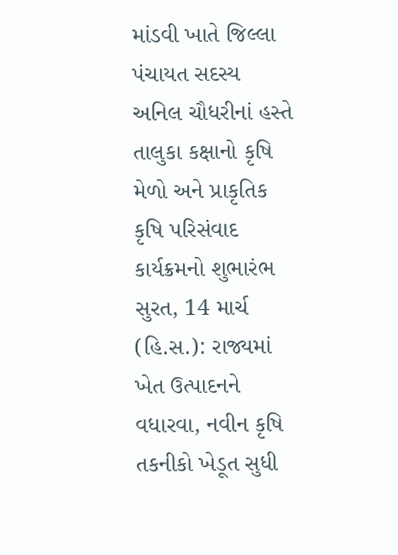માંડવી ખાતે જિલ્લા પંચાયત સદસ્ય અનિલ ચૌધરીનાં હસ્તે તાલુકા કક્ષાનો કૃષિ મેળો અને પ્રાકૃતિક કૃષિ પરિસંવાદ કાર્યક્રમનો શુભારંભ
સુરત, 14 માર્ચ (હિ.સ.): રાજ્યમાં ખેત ઉત્પાદનને વધારવા, નવીન કૃષિ તકનીકો ખેડૂત સુધી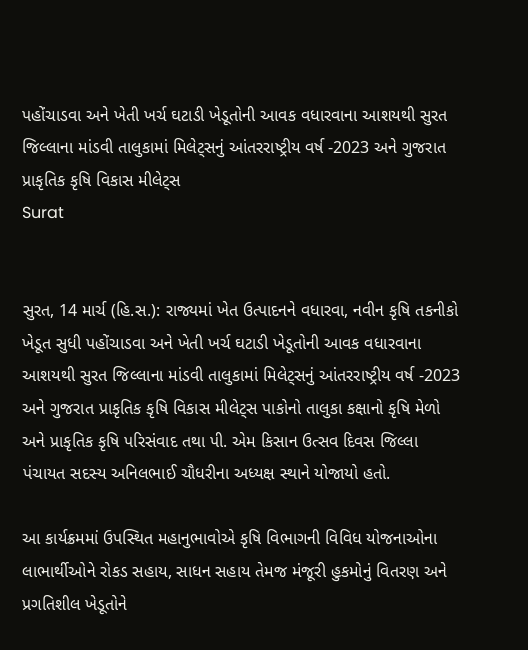પહોંચાડવા અને ખેતી ખર્ચ ઘટાડી ખેડૂતોની આવક વધારવાના આશયથી સુરત જિલ્લાના માંડવી તાલુકામાં મિલેટ્સનું આંતરરાષ્ટ્રીય વર્ષ -2023 અને ગુજરાત પ્રાકૃતિક કૃષિ વિકાસ મીલેટ્સ
Surat


સુરત, 14 માર્ચ (હિ.સ.): રાજ્યમાં ખેત ઉત્પાદનને વધારવા, નવીન કૃષિ તકનીકો ખેડૂત સુધી પહોંચાડવા અને ખેતી ખર્ચ ઘટાડી ખેડૂતોની આવક વધારવાના આશયથી સુરત જિલ્લાના માંડવી તાલુકામાં મિલેટ્સનું આંતરરાષ્ટ્રીય વર્ષ -2023 અને ગુજરાત પ્રાકૃતિક કૃષિ વિકાસ મીલેટ્સ પાકોનો તાલુકા કક્ષાનો કૃષિ મેળો અને પ્રાકૃતિક કૃષિ પરિસંવાદ તથા પી. એમ કિસાન ઉત્સવ દિવસ જિલ્લા પંચાયત સદસ્ય અનિલભાઈ ચૌધરીના અધ્યક્ષ સ્થાને યોજાયો હતો.

આ કાર્યક્રમમાં ઉપસ્થિત મહાનુભાવોએ કૃષિ વિભાગની વિવિધ યોજનાઓના લાભાર્થીઓને રોકડ સહાય, સાધન સહાય તેમજ મંજૂરી હુકમોનું વિતરણ અને પ્રગતિશીલ ખેડૂતોને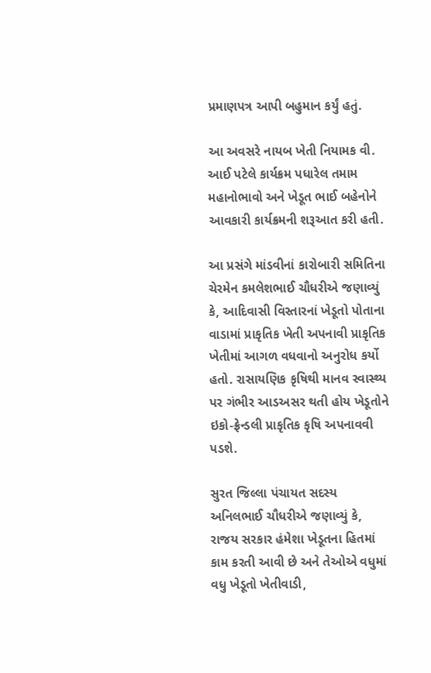પ્રમાણપત્ર આપી બહુમાન કર્યું હતું.

આ અવસરે નાયબ ખેતી નિયામક વી. આઈ પટેલે કાર્યક્રમ પધારેલ તમામ મહાનોભાવો અને ખેડૂત ભાઈ બહેનોને આવકારી કાર્યક્રમની શરૂઆત કરી હતી.

આ પ્રસંગે માંડવીનાં કારોબારી સમિતિના ચેરમેન કમલેશભાઈ ચૌધરીએ જણાવ્યું કે, આદિવાસી વિસ્તારનાં ખેડૂતો પોતાના વાડામાં પ્રાકૃતિક ખેતી અપનાવી પ્રાકૃતિક ખેતીમાં આગળ વધવાનો અનુરોધ કર્યો હતો. રાસાયણિક કૃષિથી માનવ સ્વાસ્થ્ય પર ગંભીર આડઅસર થતી હોય ખેડૂતોને ઇકો-ફ્રેન્ડલી પ્રાકૃતિક કૃષિ અપનાવવી પડશે.

સુરત જિલ્લા પંચાયત સદસ્ય અનિલભાઈ ચૌધરીએ જણાવ્યું કે, રાજય સરકાર હંમેશા ખેડૂતના હિતમાં કામ કરતી આવી છે અને તેઓએ વધુમાં વધુ ખેડૂતો ખેતીવાડી,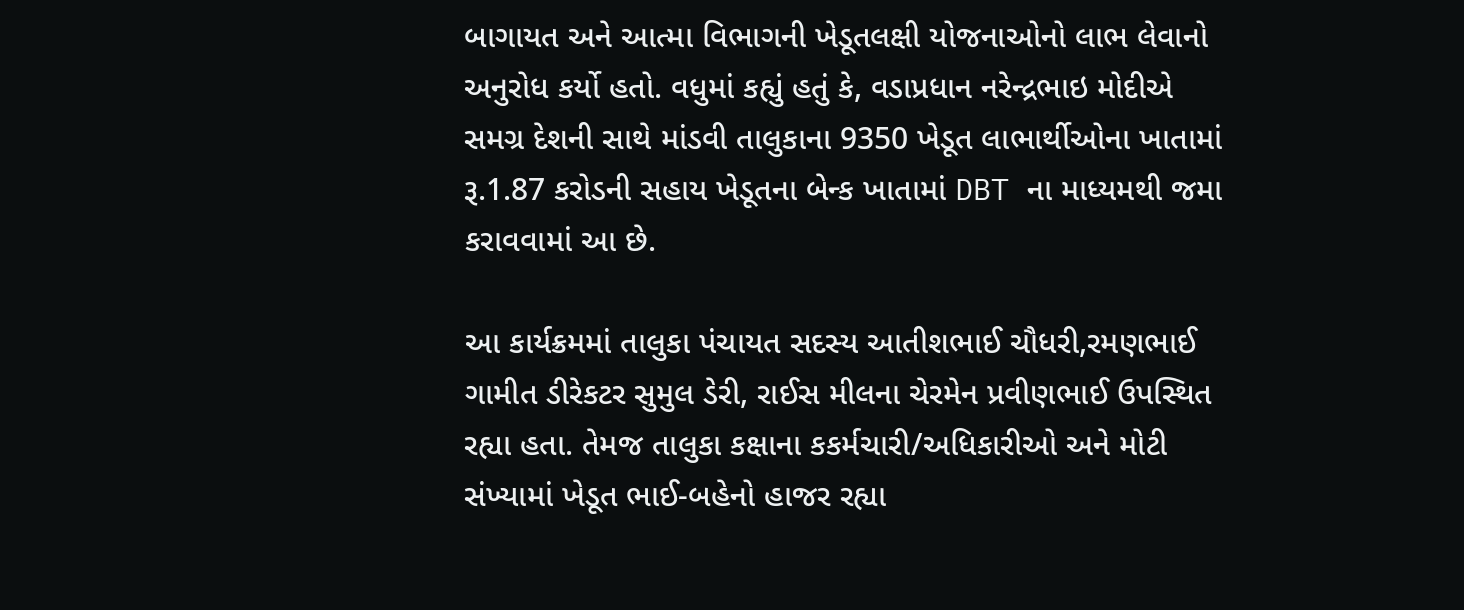બાગાયત અને આત્મા વિભાગની ખેડૂતલક્ષી યોજનાઓનો લાભ લેવાનો અનુરોધ કર્યો હતો. વધુમાં કહ્યું હતું કે, વડાપ્રધાન નરેન્દ્રભાઇ મોદીએ સમગ્ર દેશની સાથે માંડવી તાલુકાના 9350 ખેડૂત લાભાર્થીઓના ખાતામાં રૂ.1.87 કરોડની સહાય ખેડૂતના બેન્ક ખાતામાં DBT ના માધ્યમથી જમા કરાવવામાં આ છે.

આ કાર્યક્રમમાં તાલુકા પંચાયત સદસ્ય આતીશભાઈ ચૌધરી,રમણભાઈ ગામીત ડીરેકટર સુમુલ ડેરી, રાઈસ મીલના ચેરમેન પ્રવીણભાઈ ઉપસ્થિત રહ્યા હતા. તેમજ તાલુકા કક્ષાના કકર્મચારી/અધિકારીઓ અને મોટી સંખ્યામાં ખેડૂત ભાઈ-બહેનો હાજર રહ્યા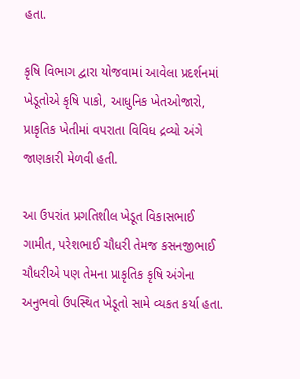હતા.

કૃષિ વિભાગ દ્વારા યોજવામાં આવેલા પ્રદર્શનમાં ખેડૂતોએ કૃષિ પાકો, આધુનિક ખેતઓજારો, પ્રાકૃતિક ખેતીમાં વપરાતા વિવિધ દ્રવ્યો અંગે જાણકારી મેળવી હતી.

આ ઉપરાંત પ્રગતિશીલ ખેડૂત વિકાસભાઈ ગામીત, પરેશભાઈ ચૌધરી તેમજ કસનજીભાઈ ચૌધરીએ પણ તેમના પ્રાકૃતિક કૃષિ અંગેના અનુભવો ઉપસ્થિત ખેડૂતો સામે વ્યકત કર્યા હતા.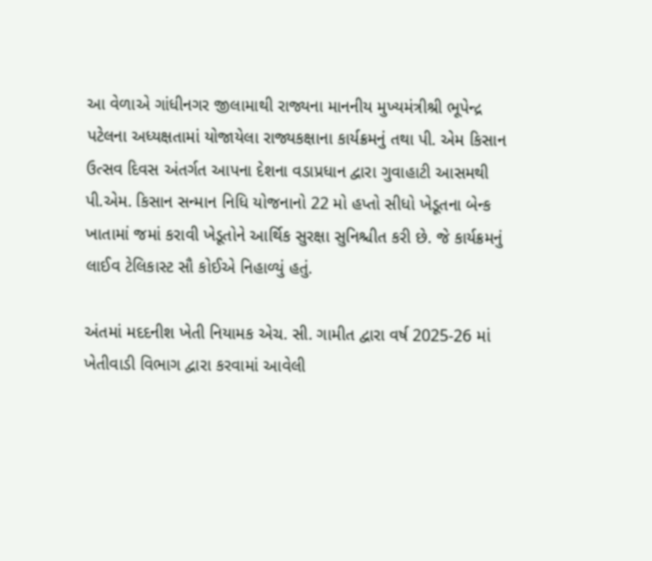આ વેળાએ ગાંધીનગર જીલામાથી રાજ્યના માનનીય મુખ્યમંત્રીશ્રી ભૂપેન્દ્ર પટેલના અધ્યક્ષતામાં યોજાયેલા રાજ્યકક્ષાના કાર્યક્રમનું તથા પી. એમ કિસાન ઉત્સવ દિવસ અંતર્ગત આપના દેશના વડાપ્રધાન દ્વારા ગુવાહાટી આસમથી પી.એમ. કિસાન સન્માન નિધિ યોજનાનો 22 મો હપ્તો સીધો ખેડૂતના બેન્ક ખાતામાં જમાં કરાવી ખેડૂતોને આર્થિક સુરક્ષા સુનિશ્ચીત કરી છે. જે કાર્યક્રમનું લાઈવ ટેલિકાસ્ટ સૌ કોઈએ નિહાળ્યું હતું.

અંતમાં મદદનીશ ખેતી નિયામક એચ. સી. ગામીત દ્વારા વર્ષ 2025-26 માં ખેતીવાડી વિભાગ દ્વારા કરવામાં આવેલી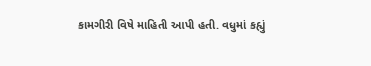કામગીરી વિષે માહિતી આપી હતી. વધુમાં કહ્યું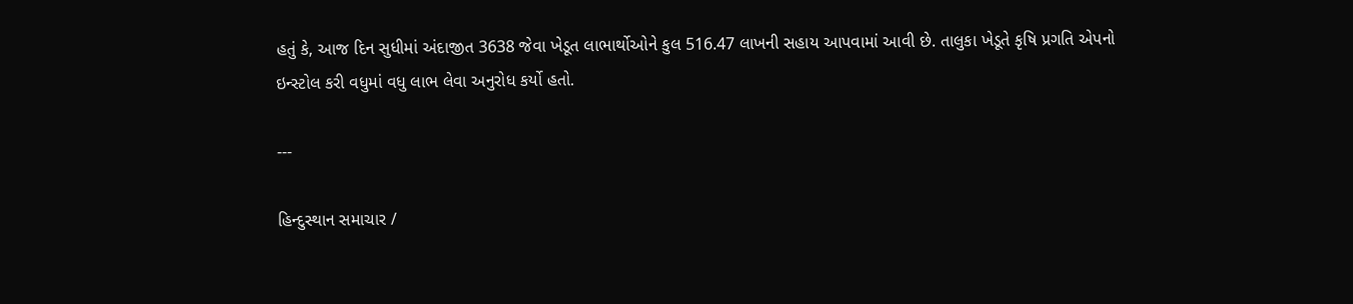હતું કે, આજ દિન સુધીમાં અંદાજીત 3638 જેવા ખેડૂત લાભાર્થોઓને કુલ 516.47 લાખની સહાય આપવામાં આવી છે. તાલુકા ખેડૂતે કૃષિ પ્રગતિ એપનો ઇન્સ્ટોલ કરી વધુમાં વધુ લાભ લેવા અનુરોધ કર્યો હતો.

---

હિન્દુસ્થાન સમાચાર /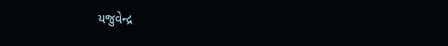યજુવેન્દ્ર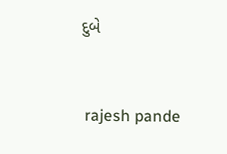દુબે


 rajesh pande